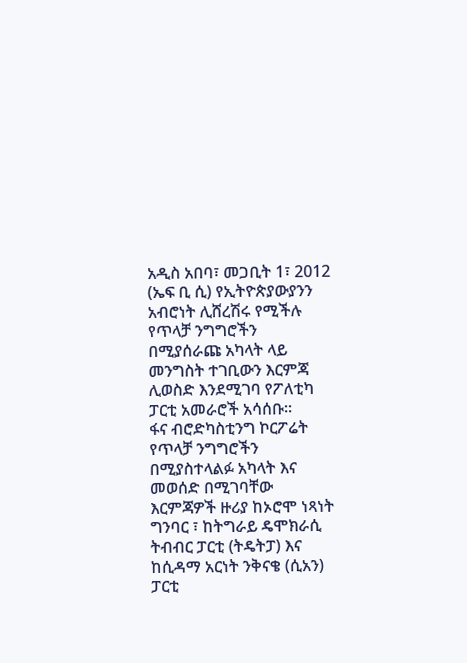አዲስ አበባ፣ መጋቢት 1፣ 2012 (ኤፍ ቢ ሲ) የኢትዮጵያውያንን አብሮነት ሊሸረሽሩ የሚችሉ የጥላቻ ንግግሮችን በሚያሰራጩ አካላት ላይ መንግስት ተገቢውን እርምጃ ሊወስድ እንደሚገባ የፖለቲካ ፓርቲ አመራሮች አሳሰቡ።
ፋና ብሮድካስቲንግ ኮርፖሬት የጥላቻ ንግግሮችን በሚያስተላልፉ አካላት እና መወሰድ በሚገባቸው እርምጃዎች ዙሪያ ከኦሮሞ ነጻነት ግንባር ፣ ከትግራይ ዴሞክራሲ ትብብር ፓርቲ (ትዴትፓ) እና ከሲዳማ አርነት ንቅናቄ (ሲአን) ፓርቲ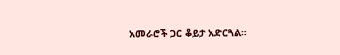አመራሮች ጋር ቆይታ አድርጓል።